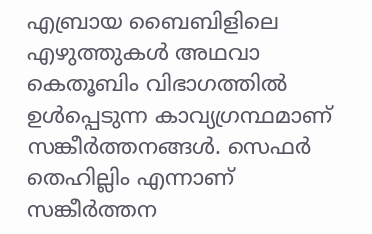എബ്രായ ബൈബിളിലെ എഴുത്തുകൾ അഥവാ കെതൂബിം വിഭാഗത്തിൽ ഉൾപ്പെടുന്ന കാവ്യഗ്രന്ഥമാണ് സങ്കീർത്തനങ്ങൾ. സെഫർ തെഹില്ലിം എന്നാണ് സങ്കീർത്തന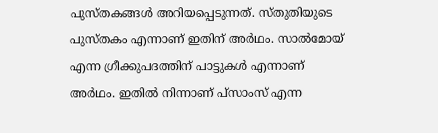പുസ്തകങ്ങൾ അറിയപ്പെടുന്നത്. സ്തുതിയുടെ പുസ്തകം എന്നാണ് ഇതിന് അർഥം. സാൽമോയ് എന്ന ഗ്രീക്കുപദത്തിന് പാട്ടുകൾ എന്നാണ് അർഥം. ഇതിൽ നിന്നാണ് പ്സാംസ് എന്ന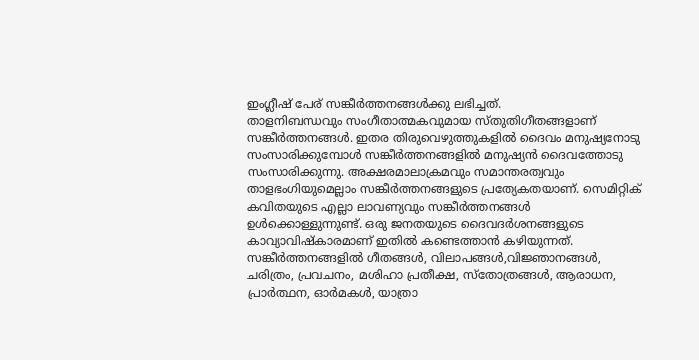ഇംഗ്ലീഷ് പേര് സങ്കീർത്തനങ്ങൾക്കു ലഭിച്ചത്.
താളനിബന്ധവും സംഗീതാത്മകവുമായ സ്തുതിഗീതങ്ങളാണ് സങ്കീർത്തനങ്ങൾ. ഇതര തിരുവെഴുത്തുകളിൽ ദൈവം മനുഷ്യനോടു സംസാരിക്കുമ്പോൾ സങ്കീർത്തനങ്ങളിൽ മനുഷ്യൻ ദൈവത്തോടു സംസാരിക്കുന്നു. അക്ഷരമാലാക്രമവും സമാന്തരത്വവും താളഭംഗിയുമെല്ലാം സങ്കീർത്തനങ്ങളുടെ പ്രത്യേകതയാണ്. സെമിറ്റിക് കവിതയുടെ എല്ലാ ലാവണ്യവും സങ്കീർത്തനങ്ങൾ ഉൾക്കൊള്ളുന്നുണ്ട്. ഒരു ജനതയുടെ ദൈവദർശനങ്ങളുടെ കാവ്യാവിഷ്കാരമാണ് ഇതിൽ കണ്ടെത്താൻ കഴിയുന്നത്.
സങ്കീർത്തനങ്ങളിൽ ഗീതങ്ങൾ, വിലാപങ്ങൾ,വിജ്ഞാനങ്ങൾ, ചരിത്രം, പ്രവചനം, മശിഹാ പ്രതീക്ഷ, സ്തോത്രങ്ങൾ, ആരാധന, പ്രാർത്ഥന, ഓർമകൾ, യാത്രാ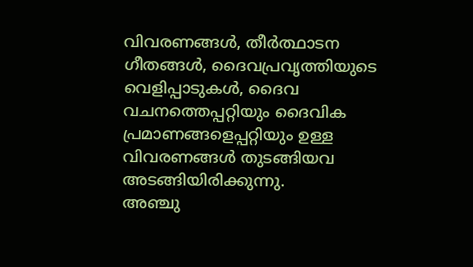വിവരണങ്ങൾ, തീർത്ഥാടന ഗീതങ്ങൾ, ദൈവപ്രവൃത്തിയുടെ വെളിപ്പാടുകൾ, ദൈവ വചനത്തെപ്പറ്റിയും ദൈവിക പ്രമാണങ്ങളെപ്പറ്റിയും ഉള്ള വിവരണങ്ങൾ തുടങ്ങിയവ അടങ്ങിയിരിക്കുന്നു.
അഞ്ചു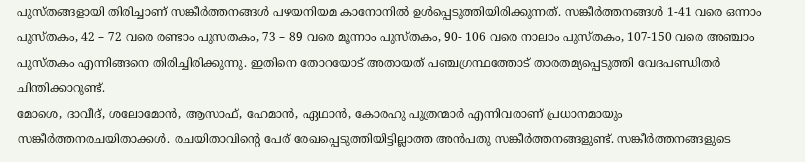പുസ്തങ്ങളായി തിരിച്ചാണ് സങ്കീർത്തനങ്ങൾ പഴയനിയമ കാനോനിൽ ഉൾപ്പെടുത്തിയിരിക്കുന്നത്. സങ്കീർത്തനങ്ങൾ 1-41 വരെ ഒന്നാം പുസ്തകം, 42 – 72 വരെ രണ്ടാം പുസതകം, 73 – 89 വരെ മൂന്നാം പുസ്തകം, 90- 106 വരെ നാലാം പുസ്തകം, 107-150 വരെ അഞ്ചാം പുസ്തകം എന്നിങ്ങനെ തിരിച്ചിരിക്കുന്നു. ഇതിനെ തോറയോട് അതായത് പഞ്ചഗ്രന്ഥത്തോട് താരതമ്യപ്പെടുത്തി വേദപണ്ഡിതർ ചിന്തിക്കാറുണ്ട്.
മോശെ, ദാവീദ്, ശലോമോൻ, ആസാഫ്, ഹേമാൻ, ഏഥാൻ, കോരഹു പുത്രന്മാർ എന്നിവരാണ് പ്രധാനമായും സങ്കീർത്തനരചയിതാക്കൾ. രചയിതാവിന്റെ പേര് രേഖപ്പെടുത്തിയിട്ടില്ലാത്ത അൻപതു സങ്കീർത്തനങ്ങളുണ്ട്. സങ്കീർത്തനങ്ങളുടെ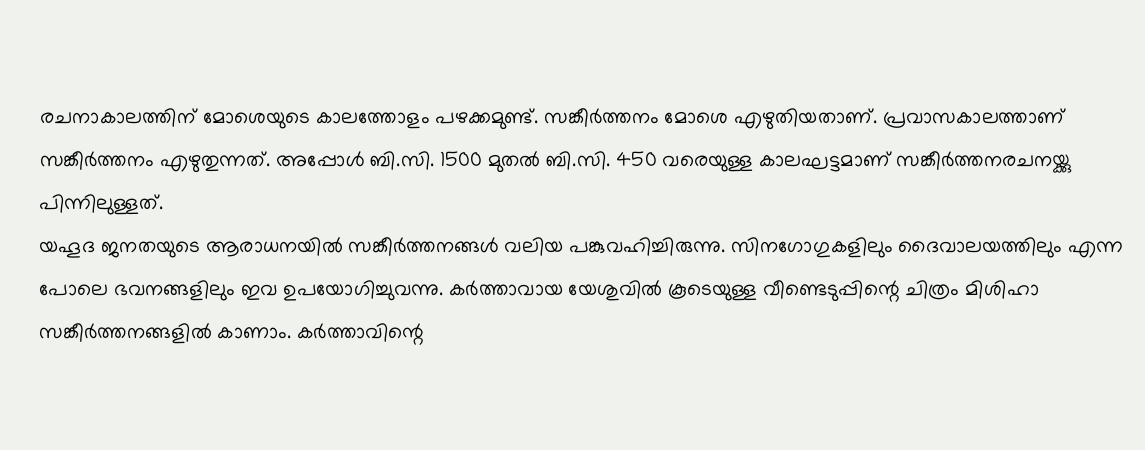രചനാകാലത്തിന് മോശെയുടെ കാലത്തോളം പഴക്കമുണ്ട്. സങ്കീർത്തനം മോശെ എഴുതിയതാണ്. പ്രവാസകാലത്താണ് സങ്കീർത്തനം എഴുതുന്നത്. അപ്പോൾ ബി.സി. 1500 മുതൽ ബി.സി. 450 വരെയുള്ള കാലഘട്ടമാണ് സങ്കീർത്തനരചനയ്ക്കു പിന്നിലുള്ളത്.
യഹൂദ ജനതയുടെ ആരാധനയിൽ സങ്കീർത്തനങ്ങൾ വലിയ പങ്കുവഹിച്ചിരുന്നു. സിനഗോഗുകളിലും ദൈവാലയത്തിലും എന്ന പോലെ ഭവനങ്ങളിലും ഇവ ഉപയോഗിച്ചുവന്നു. കർത്താവായ യേശുവിൽ കൂടെയുള്ള വീണ്ടെടുപ്പിന്റെ ചിത്രം മിശിഹാ സങ്കീർത്തനങ്ങളിൽ കാണാം. കർത്താവിന്റെ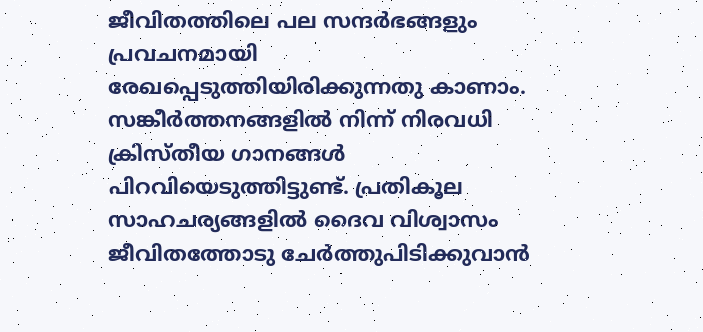ജീവിതത്തിലെ പല സന്ദർഭങ്ങളും പ്രവചനമായി രേഖപ്പെടുത്തിയിരിക്കുന്നതു കാണാം.
സങ്കീർത്തനങ്ങളിൽ നിന്ന് നിരവധി ക്രിസ്തീയ ഗാനങ്ങൾ പിറവിയെടുത്തിട്ടുണ്ട്. പ്രതികൂല സാഹചര്യങ്ങളിൽ ദൈവ വിശ്വാസം ജീവിതത്തോടു ചേർത്തുപിടിക്കുവാൻ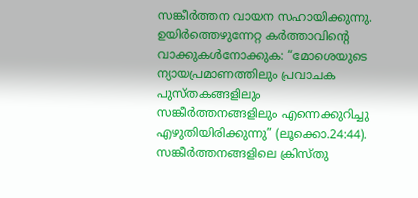സങ്കീർത്തന വായന സഹായിക്കുന്നു.
ഉയിർത്തെഴുന്നേറ്റ കർത്താവിന്റെ വാക്കുകൾനോക്കുക: “മോശെയുടെ ന്യായപ്രമാണത്തിലും പ്രവാചക പുസ്തകങ്ങളിലും സങ്കീർത്തനങ്ങളിലും എന്നെക്കുറിച്ചു എഴുതിയിരിക്കുന്നു” (ലൂക്കൊ.24:44). സങ്കീർത്തനങ്ങളിലെ ക്രിസ്തു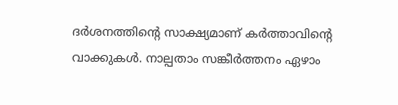ദർശനത്തിന്റെ സാക്ഷ്യമാണ് കർത്താവിന്റെ വാക്കുകൾ. നാല്പതാം സങ്കീർത്തനം ഏഴാം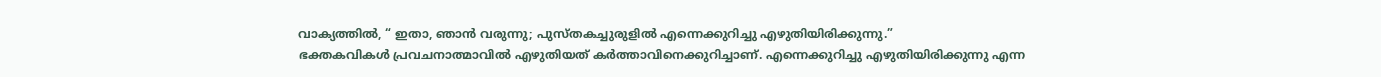വാക്യത്തിൽ, “ ഇതാ, ഞാൻ വരുന്നു; പുസ്തകച്ചുരുളിൽ എന്നെക്കുറിച്ചു എഴുതിയിരിക്കുന്നു.”
ഭക്തകവികൾ പ്രവചനാത്മാവിൽ എഴുതിയത് കർത്താവിനെക്കുറിച്ചാണ്. എന്നെക്കുറിച്ചു എഴുതിയിരിക്കുന്നു എന്ന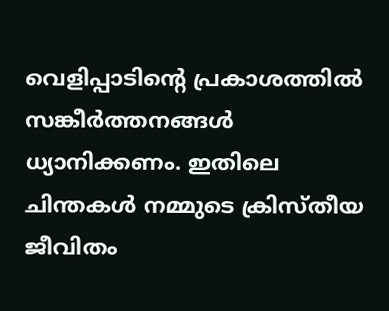വെളിപ്പാടിന്റെ പ്രകാശത്തിൽ സങ്കീർത്തനങ്ങൾ ധ്യാനിക്കണം. ഇതിലെ ചിന്തകൾ നമ്മുടെ ക്രിസ്തീയ ജീവിതം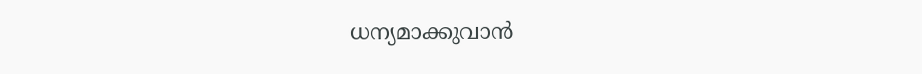ധന്യമാക്കുവാൻ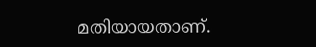മതിയായതാണ്.